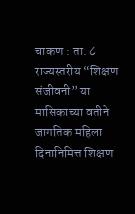चाकण : ता. ८
राज्यस्तरीय “शिक्षण संजीवनी” या मासिकाच्या वतीने जागतिक महिला दिनानिमित्त शिक्षण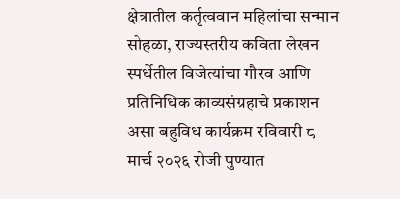क्षेत्रातील कर्तृत्ववान महिलांचा सन्मान सोहळा, राज्यस्तरीय कविता लेखन स्पर्धेतील विजेत्यांचा गौरव आणि प्रतिनिधिक काव्यसंग्रहाचे प्रकाशन असा बहुविध कार्यक्रम रविवारी ८ मार्च २०२६ रोजी पुण्यात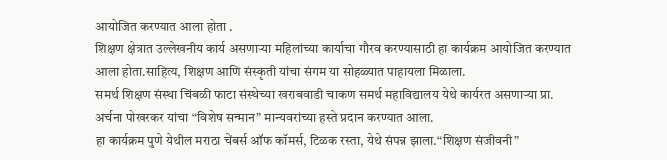आयोजित करण्यात आला होता .
शिक्षण क्षेत्रात उल्लेखनीय कार्य असणाऱ्या महिलांच्या कार्याचा गौरव करण्यासाठी हा कार्यक्रम आयोजित करण्यात आला होता.साहित्य, शिक्षण आणि संस्कृती यांचा संगम या सोहळ्यात पाहायला मिळाला.
समर्थ शिक्षण संस्था चिंबळी फाटा संस्थेच्या खराबवाडी चाकण समर्थ महाविद्यालय येथे कार्यरत असणाऱ्या प्रा. अर्चना पोखरकर यांचा “विशेष सन्मान” मान्यवरांच्या हस्ते प्रदान करण्यात आला.
हा कार्यक्रम पुणे येथील मराठा चेंबर्स ऑफ कॉमर्स, टिळक रस्ता, येथे संपन्न झाला.“शिक्षण संजीवनी”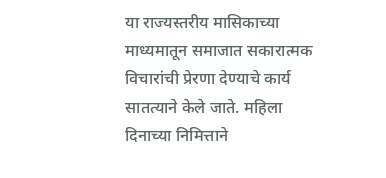या राज्यस्तरीय मासिकाच्या माध्यमातून समाजात सकारात्मक विचारांची प्रेरणा देण्याचे कार्य सातत्याने केले जाते. महिला दिनाच्या निमित्ताने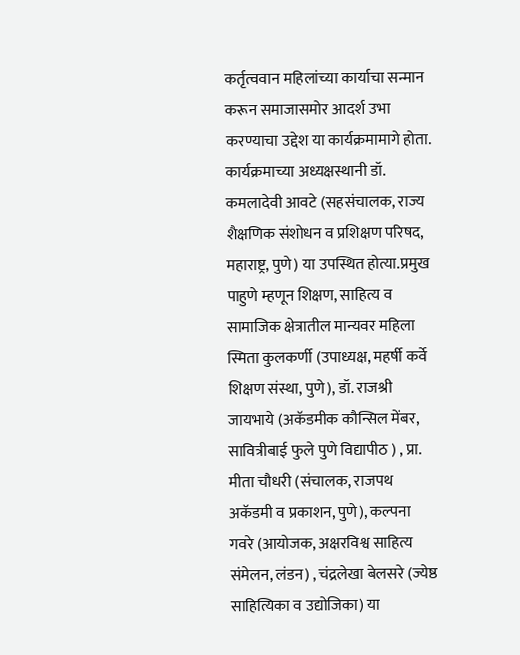कर्तृत्ववान महिलांच्या कार्याचा सन्मान करून समाजासमोर आदर्श उभा करण्याचा उद्देश या कार्यक्रमामागे होता.
कार्यक्रमाच्या अध्यक्षस्थानी डॉ. कमलादेवी आवटे (सहसंचालक, राज्य शैक्षणिक संशोधन व प्रशिक्षण परिषद, महाराष्ट्र, पुणे) या उपस्थित होत्या.प्रमुख पाहुणे म्हणून शिक्षण, साहित्य व सामाजिक क्षेत्रातील मान्यवर महिला स्मिता कुलकर्णी (उपाध्यक्ष, महर्षी कर्वे शिक्षण संस्था, पुणे), डॉ. राजश्री जायभाये (अकॅडमीक कौन्सिल मेंबर, सावित्रीबाई फुले पुणे विद्यापीठ ) , प्रा. मीता चौधरी (संचालक, राजपथ अकॅडमी व प्रकाशन, पुणे), कल्पना गवरे (आयोजक, अक्षरविश्व साहित्य संमेलन, लंडन) , चंद्रलेखा बेलसरे (ज्येष्ठ साहित्यिका व उद्योजिका) या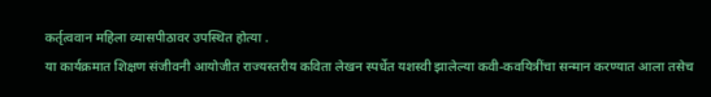कर्तृत्ववान महिला व्यासपीठावर उपस्थित होत्या .
या कार्यक्रमात शिक्षण संजीवनी आयोजीत राज्यस्तरीय कविता लेखन स्पर्धेत यशस्वी झालेल्या कवी-कवयित्रींचा सन्मान करण्यात आला तसेच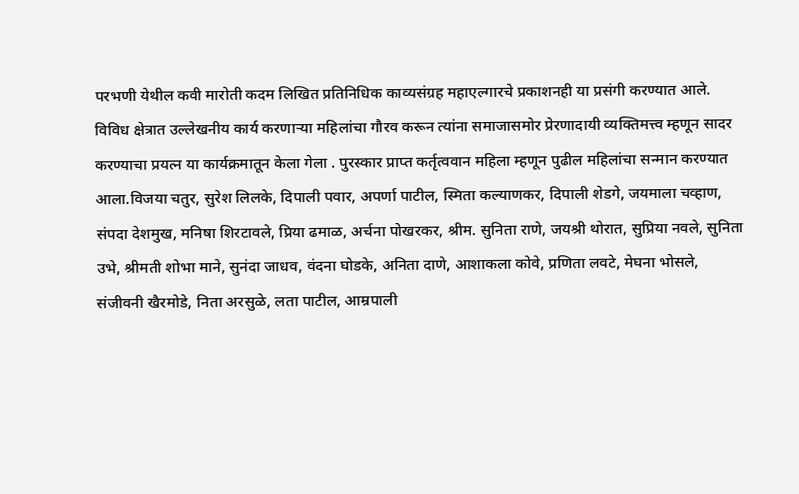परभणी येथील कवी मारोती कदम लिखित प्रतिनिधिक काव्यसंग्रह महाएल्गारचे प्रकाशनही या प्रसंगी करण्यात आले.
विविध क्षेत्रात उल्लेखनीय कार्य करणाऱ्या महिलांचा गौरव करून त्यांना समाजासमोर प्रेरणादायी व्यक्तिमत्त्व म्हणून सादर करण्याचा प्रयत्न या कार्यक्रमातून केला गेला . पुरस्कार प्राप्त कर्तृत्ववान महिला म्हणून पुढील महिलांचा सन्मान करण्यात आला.विजया चतुर, सुरेश लिलके, दिपाली पवार, अपर्णा पाटील, स्मिता कल्याणकर, दिपाली शेडगे, जयमाला चव्हाण, संपदा देशमुख, मनिषा शिरटावले, प्रिया ढमाळ, अर्चना पोखरकर, श्रीम. सुनिता राणे, जयश्री थोरात, सुप्रिया नवले, सुनिता उभे, श्रीमती शोभा माने, सुनंदा जाधव, वंदना घोडके, अनिता दाणे, आशाकला कोवे, प्रणिता लवटे, मेघना भोसले, संजीवनी खैरमोडे, निता अरसुळे, लता पाटील, आम्रपाली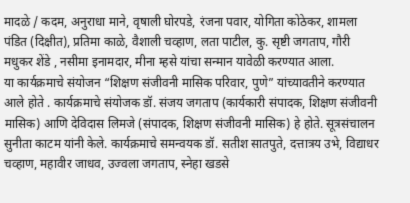मादळे / कदम, अनुराधा माने, वृषाली घोरपडे, रंजना पवार, योगिता कोठेकर, शामला पंडित (दिक्षीत), प्रतिमा काळे, वैशाली चव्हाण, लता पाटील, कु. सृष्टी जगताप, गौरी मधुकर शेंडे , नसीमा इनामदार, मीना म्हसे यांचा सन्मान यावेळी करण्यात आला.
या कार्यक्रमाचे संयोजन “शिक्षण संजीवनी मासिक परिवार, पुणे” यांच्यावतीने करण्यात आले होते . कार्यक्रमाचे संयोजक डॉ. संजय जगताप (कार्यकारी संपादक, शिक्षण संजीवनी मासिक) आणि देविदास लिमजे (संपादक, शिक्षण संजीवनी मासिक) हे होते. सूत्रसंचालन सुनीता काटम यांनी केले. कार्यक्रमाचे समन्वयक डॉ. सतीश सातपुते, दत्तात्रय उभे, विद्याधर चव्हाण, महावीर जाधव, उज्वला जगताप, स्नेहा खडसे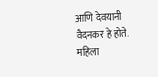आणि देवयानी वैदनकर हे होते.
महिला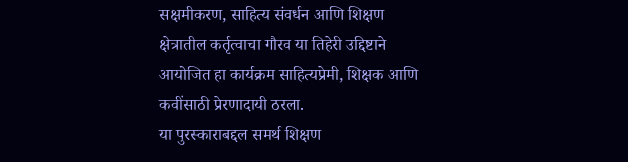सक्षमीकरण, साहित्य संवर्धन आणि शिक्षण क्षेत्रातील कर्तृत्वाचा गौरव या तिहेरी उद्दिष्टाने आयोजित हा कार्यक्रम साहित्यप्रेमी, शिक्षक आणि कवींसाठी प्रेरणादायी ठरला.
या पुरस्काराबद्दल समर्थ शिक्षण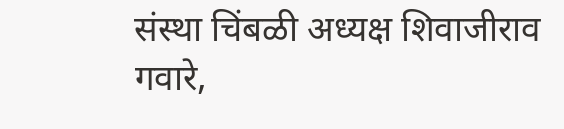संस्था चिंबळी अध्यक्ष शिवाजीराव गवारे,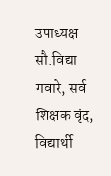उपाध्यक्ष सौ.विद्या गवारे, सर्व शिक्षक वृंद, विद्यार्थी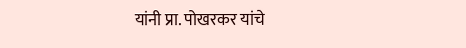यांनी प्रा. पोखरकर यांचे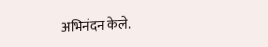अभिनंदन केले.